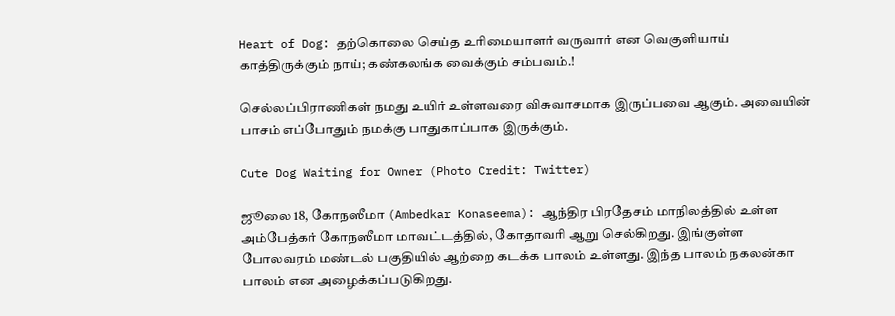Heart of Dog: தற்கொலை செய்த உரிமையாளர் வருவார் என வெகுளியாய் காத்திருக்கும் நாய்; கண்கலங்க வைக்கும் சம்பவம்.!

செல்லப்பிராணிகள் நமது உயிர் உள்ளவரை விசுவாசமாக இருப்பவை ஆகும். அவையின் பாசம் எப்போதும் நமக்கு பாதுகாப்பாக இருக்கும்.

Cute Dog Waiting for Owner (Photo Credit: Twitter)

ஜூலை 18, கோநஸீமா (Ambedkar Konaseema): ஆந்திர பிரதேசம் மாநிலத்தில் உள்ள அம்பேத்கர் கோநஸீமா மாவட்டத்தில், கோதாவரி ஆறு செல்கிறது. இங்குள்ள போலவரம் மண்டல் பகுதியில் ஆற்றை கடக்க பாலம் உள்ளது. இந்த பாலம் நகலன்கா பாலம் என அழைக்கப்படுகிறது.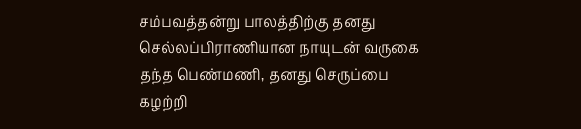சம்பவத்தன்று பாலத்திற்கு தனது செல்லப்பிராணியான நாயுடன் வருகை தந்த பெண்மணி, தனது செருப்பை கழற்றி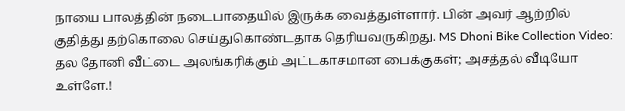நாயை பாலத்தின் நடைபாதையில் இருக்க வைத்துள்ளார். பின் அவர் ஆற்றில் குதித்து தற்கொலை செய்துகொண்டதாக தெரியவருகிறது. MS Dhoni Bike Collection Video: தல தோனி வீட்டை அலங்கரிக்கும் அட்டகாசமான பைக்குகள்; அசத்தல் வீடியோ உள்ளே.!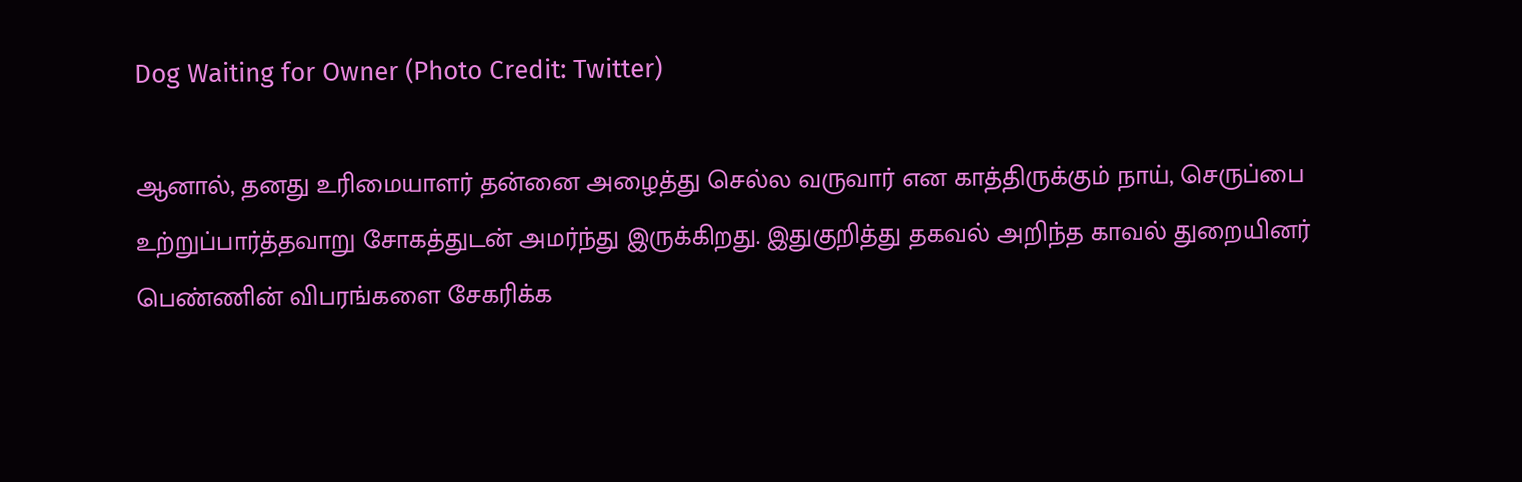Dog Waiting for Owner (Photo Credit: Twitter)

ஆனால், தனது உரிமையாளர் தன்னை அழைத்து செல்ல வருவார் என காத்திருக்கும் நாய், செருப்பை உற்றுப்பார்த்தவாறு சோகத்துடன் அமர்ந்து இருக்கிறது. இதுகுறித்து தகவல் அறிந்த காவல் துறையினர் பெண்ணின் விபரங்களை சேகரிக்க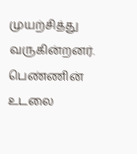முயற்சித்து வருகின்றனர். பெண்ணின் உடலை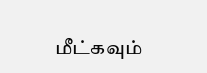மீட்கவும்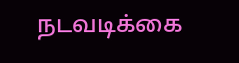நடவடிக்கை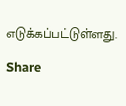எடுக்கப்பட்டுள்ளது.

Share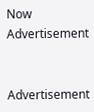Now
Advertisement


Advertisement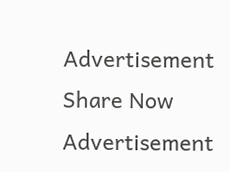Advertisement
Share Now
Advertisement